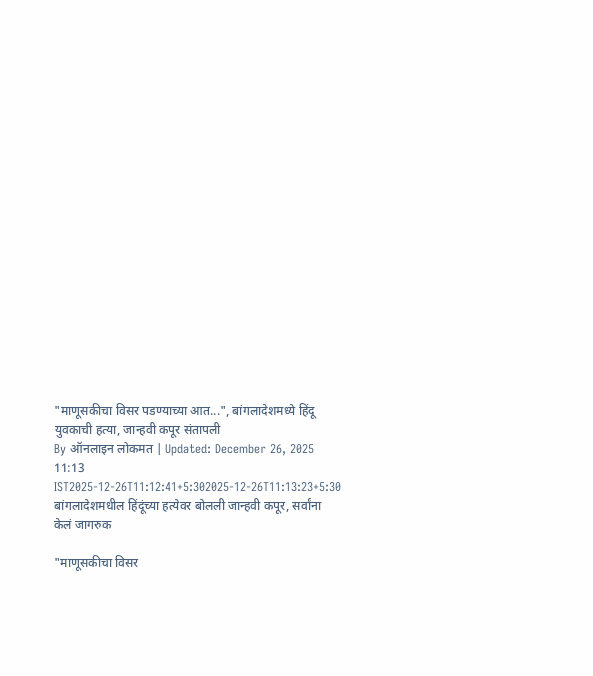"माणूसकीचा विसर पडण्याच्या आत...", बांगलादेशमध्ये हिंदू युवकाची हत्या, जान्हवी कपूर संतापली
By ऑनलाइन लोकमत | Updated: December 26, 2025 11:13 IST2025-12-26T11:12:41+5:302025-12-26T11:13:23+5:30
बांगलादेशमधील हिंदूंच्या हत्येवर बोलली जान्हवी कपूर, सर्वांना केलं जागरुक

"माणूसकीचा विसर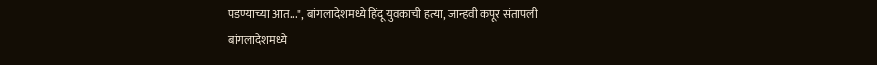पडण्याच्या आत...", बांगलादेशमध्ये हिंदू युवकाची हत्या, जान्हवी कपूर संतापली
बांगलादेशमध्ये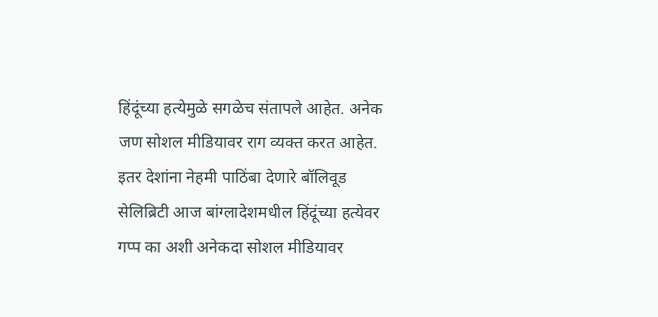हिंदूंच्या हत्येमुळे सगळेच संतापले आहेत. अनेक जण सोशल मीडियावर राग व्यक्त करत आहेत. इतर देशांना नेहमी पाठिंबा देणारे बॉलिवूड सेलिब्रिटी आज बांग्लादेशमधील हिंदूंच्या हत्येवर गप्प का अशी अनेकदा सोशल मीडियावर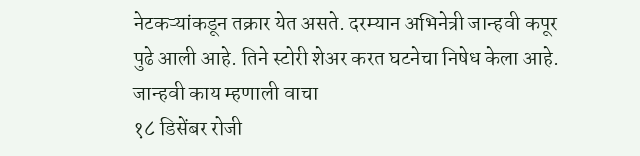नेटकऱ्यांकडून तक्रार येत असते. दरम्यान अभिनेत्री जान्हवी कपूर पुढे आली आहे. तिने स्टोरी शेअर करत घटनेचा निषेध केला आहे. जान्हवी काय म्हणाली वाचा
१८ डिसेंबर रोजी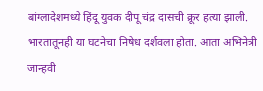बांग्लादेशमध्ये हिंदू युवक दीपू चंद्र दासची क्रूर हत्या झाली. भारतातूनही या घटनेचा निषेध दर्शवला होता. आता अभिनेत्री जान्हवी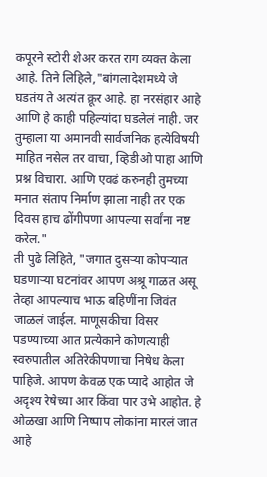कपूरने स्टोरी शेअर करत राग व्यक्त केला आहे. तिने लिहिले,"बांगलादेशमध्ये जे घडतंय ते अत्यंत क्रूर आहे. हा नरसंहार आहे आणि हे काही पहिल्यांदा घडलेलं नाही. जर तुम्हाला या अमानवी सार्वजनिक हत्येविषयी माहित नसेल तर वाचा, व्हिडीओ पाहा आणि प्रश्न विचारा. आणि एवढं करुनही तुमच्या मनात संताप निर्माण झाला नाही तर एक दिवस हाच ढोंगीपणा आपल्या सर्वांना नष्ट करेल."
ती पुढे लिहिते, "जगात दुसऱ्या कोपऱ्यात घडणाऱ्या घटनांवर आपण अश्रू गाळत असू तेव्हा आपल्याच भाऊ बहिणींना जिवंत जाळलं जाईल. माणूसकीचा विसर पडण्याच्या आत प्रत्येकाने कोणत्याही स्वरुपातील अतिरेकीपणाचा निषेध केला पाहिजे. आपण केवळ एक प्यादे आहोत जे अदृश्य रेषेच्या आर किंवा पार उभे आहोत. हे ओळखा आणि निष्पाप लोकांना मारलं जात आहे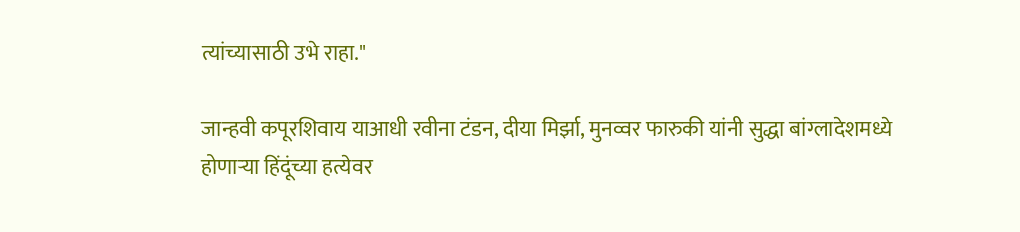त्यांच्यासाठी उभे राहा."

जान्हवी कपूरशिवाय याआधी रवीना टंडन, दीया मिर्झा, मुनव्वर फारुकी यांनी सुद्धा बांग्लादेशमध्ये होणाऱ्या हिंदूंच्या हत्येवर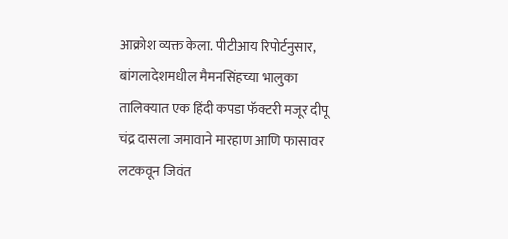आक्रोश व्यक्त केला. पीटीआय रिपोर्टनुसार, बांगलादेशमधील मैमनसिंहच्या भालुका तालिक्यात एक हिंदी कपडा फॅक्टरी मजूर दीपू चंद्र दासला जमावाने मारहाण आणि फासावर लटकवून जिवंत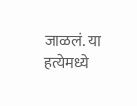जाळलं. या हत्येमध्ये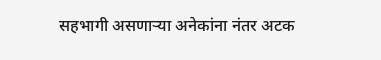सहभागी असणाऱ्या अनेकांना नंतर अटक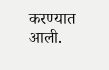करण्यात आली.